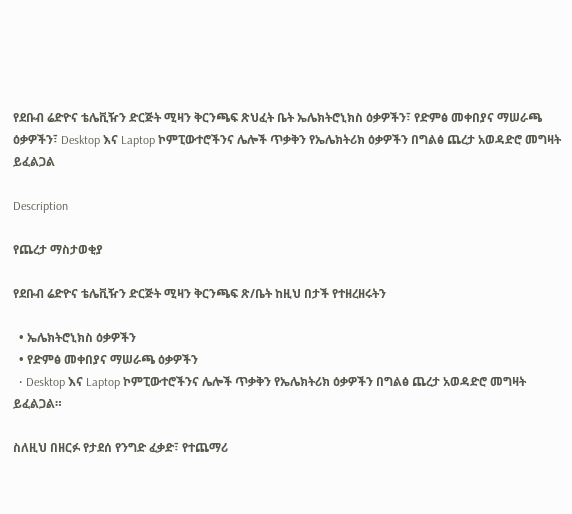የደቡብ ሬድዮና ቴሌቪዥን ድርጅት ሚዛን ቅርንጫፍ ጽህፈት ቤት ኤሌክትሮኒክስ ዕቃዎችን፣ የድምፅ መቀበያና ማሠራጫ ዕቃዎችን፣ Desktop እና Laptop ኮምፒውተሮችንና ሌሎች ጥቃቅን የኤሌክትሪክ ዕቃዎችን በግልፅ ጨረታ አወዳድሮ መግዛት ይፈልጋል

Description

የጨረታ ማስታወቂያ

የደቡብ ሬድዮና ቴሌቪዥን ድርጅት ሚዛን ቅርንጫፍ ጽ/ቤት ከዚህ በታች የተዘረዘሩትን

  • ኤሌክትሮኒክስ ዕቃዎችን
  • የድምፅ መቀበያና ማሠራጫ ዕቃዎችን
  • Desktop እና Laptop ኮምፒውተሮችንና ሌሎች ጥቃቅን የኤሌክትሪክ ዕቃዎችን በግልፅ ጨረታ አወዳድሮ መግዛት ይፈልጋል።

ስለዚህ በዘርፉ የታደሰ የንግድ ፈቃድ፣ የተጨማሪ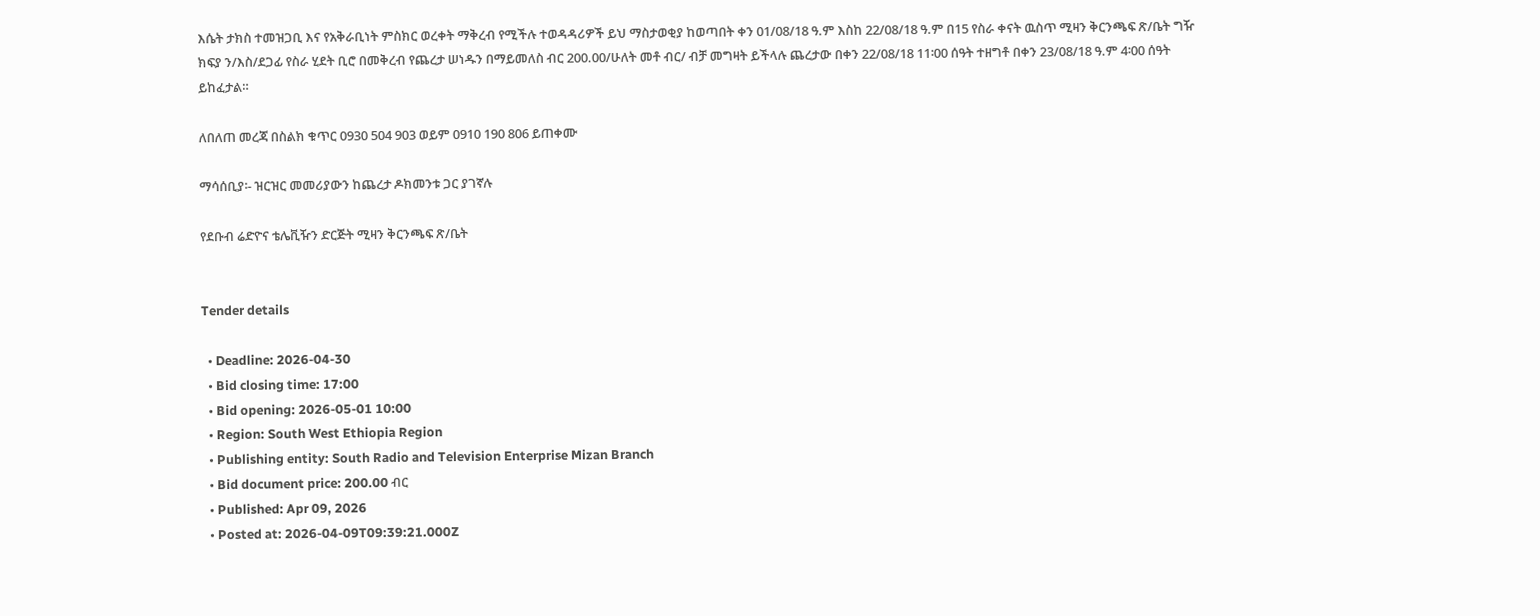እሴት ታክስ ተመዝጋቢ እና የአቅራቢነት ምስክር ወረቀት ማቅረብ የሚችሉ ተወዳዳሪዎች ይህ ማስታወቂያ ከወጣበት ቀን 01/08/18 ዓ.ም እስከ 22/08/18 ዓ.ም በ15 የስራ ቀናት ዉስጥ ሚዛን ቅርንጫፍ ጽ/ቤት ግዥ ክፍያ ን/እስ/ደጋፊ የስራ ሂደት ቢሮ በመቅረብ የጨረታ ሠነዱን በማይመለስ ብር 200.00/ሁለት መቶ ብር/ ብቻ መግዛት ይችላሉ ጨረታው በቀን 22/08/18 11፡00 ሰዓት ተዘግቶ በቀን 23/08/18 ዓ.ም 4፡00 ሰዓት ይከፈታል።

ለበለጠ መረጃ በስልክ ቁጥር 0930 504 903 ወይም 0910 190 806 ይጠቀሙ

ማሳሰቢያ፡- ዝርዝር መመሪያውን ከጨረታ ዶክመንቱ ጋር ያገኛሉ

የደቡብ ሬድዮና ቴሌቪዥን ድርጅት ሚዛን ቅርንጫፍ ጽ/ቤት


Tender details

  • Deadline: 2026-04-30
  • Bid closing time: 17:00
  • Bid opening: 2026-05-01 10:00
  • Region: South West Ethiopia Region
  • Publishing entity: South Radio and Television Enterprise Mizan Branch
  • Bid document price: 200.00 ብር
  • Published: Apr 09, 2026
  • Posted at: 2026-04-09T09:39:21.000Z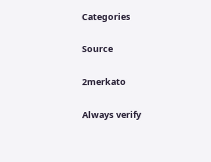Categories

Source

2merkato

Always verify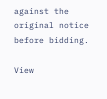against the original notice before bidding.

View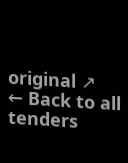original ↗
← Back to all tenders